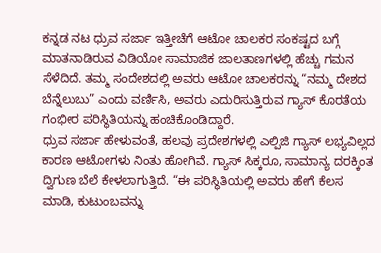ಕನ್ನಡ ನಟ ಧ್ರುವ ಸರ್ಜಾ ಇತ್ತೀಚೆಗೆ ಆಟೋ ಚಾಲಕರ ಸಂಕಷ್ಟದ ಬಗ್ಗೆ ಮಾತನಾಡಿರುವ ವಿಡಿಯೋ ಸಾಮಾಜಿಕ ಜಾಲತಾಣಗಳಲ್ಲಿ ಹೆಚ್ಚು ಗಮನ ಸೆಳೆದಿದೆ. ತಮ್ಮ ಸಂದೇಶದಲ್ಲಿ ಅವರು ಆಟೋ ಚಾಲಕರನ್ನು “ನಮ್ಮ ದೇಶದ ಬೆನ್ನೆಲುಬು” ಎಂದು ವರ್ಣಿಸಿ, ಅವರು ಎದುರಿಸುತ್ತಿರುವ ಗ್ಯಾಸ್ ಕೊರತೆಯ ಗಂಭೀರ ಪರಿಸ್ಥಿತಿಯನ್ನು ಹಂಚಿಕೊಂಡಿದ್ದಾರೆ.
ಧ್ರುವ ಸರ್ಜಾ ಹೇಳುವಂತೆ, ಹಲವು ಪ್ರದೇಶಗಳಲ್ಲಿ ಎಲ್ಪಿಜಿ ಗ್ಯಾಸ್ ಲಭ್ಯವಿಲ್ಲದ ಕಾರಣ ಆಟೋಗಳು ನಿಂತು ಹೋಗಿವೆ. ಗ್ಯಾಸ್ ಸಿಕ್ಕರೂ, ಸಾಮಾನ್ಯ ದರಕ್ಕಿಂತ ದ್ವಿಗುಣ ಬೆಲೆ ಕೇಳಲಾಗುತ್ತಿದೆ. “ಈ ಪರಿಸ್ಥಿತಿಯಲ್ಲಿ ಅವರು ಹೇಗೆ ಕೆಲಸ ಮಾಡಿ, ಕುಟುಂಬವನ್ನು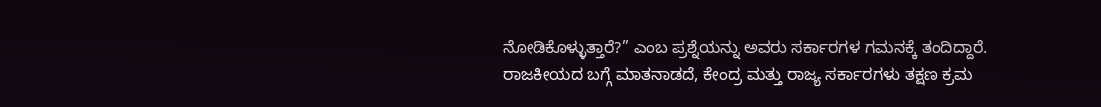ನೋಡಿಕೊಳ್ಳುತ್ತಾರೆ?” ಎಂಬ ಪ್ರಶ್ನೆಯನ್ನು ಅವರು ಸರ್ಕಾರಗಳ ಗಮನಕ್ಕೆ ತಂದಿದ್ದಾರೆ.
ರಾಜಕೀಯದ ಬಗ್ಗೆ ಮಾತನಾಡದೆ, ಕೇಂದ್ರ ಮತ್ತು ರಾಜ್ಯ ಸರ್ಕಾರಗಳು ತಕ್ಷಣ ಕ್ರಮ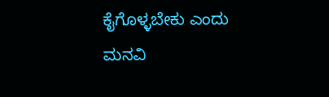ಕೈಗೊಳ್ಳಬೇಕು ಎಂದು ಮನವಿ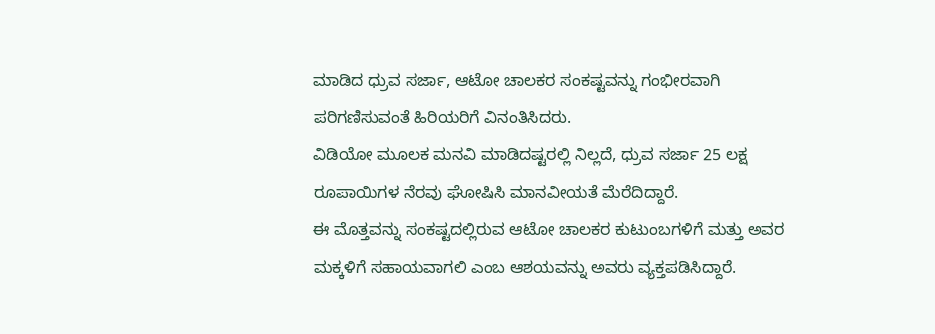ಮಾಡಿದ ಧ್ರುವ ಸರ್ಜಾ, ಆಟೋ ಚಾಲಕರ ಸಂಕಷ್ಟವನ್ನು ಗಂಭೀರವಾಗಿ ಪರಿಗಣಿಸುವಂತೆ ಹಿರಿಯರಿಗೆ ವಿನಂತಿಸಿದರು.
ವಿಡಿಯೋ ಮೂಲಕ ಮನವಿ ಮಾಡಿದಷ್ಟರಲ್ಲಿ ನಿಲ್ಲದೆ, ಧ್ರುವ ಸರ್ಜಾ 25 ಲಕ್ಷ ರೂಪಾಯಿಗಳ ನೆರವು ಘೋಷಿಸಿ ಮಾನವೀಯತೆ ಮೆರೆದಿದ್ದಾರೆ.
ಈ ಮೊತ್ತವನ್ನು ಸಂಕಷ್ಟದಲ್ಲಿರುವ ಆಟೋ ಚಾಲಕರ ಕುಟುಂಬಗಳಿಗೆ ಮತ್ತು ಅವರ ಮಕ್ಕಳಿಗೆ ಸಹಾಯವಾಗಲಿ ಎಂಬ ಆಶಯವನ್ನು ಅವರು ವ್ಯಕ್ತಪಡಿಸಿದ್ದಾರೆ.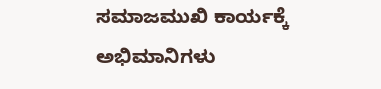ಸಮಾಜಮುಖಿ ಕಾರ್ಯಕ್ಕೆ ಅಭಿಮಾನಿಗಳು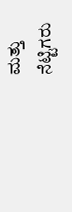ಮತ್ತು ನೆಟ್ಟಿಗರು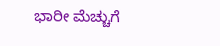ಭಾರೀ ಮೆಚ್ಚುಗೆ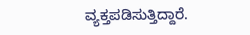ವ್ಯಕ್ತಪಡಿಸುತ್ತಿದ್ದಾರೆ.